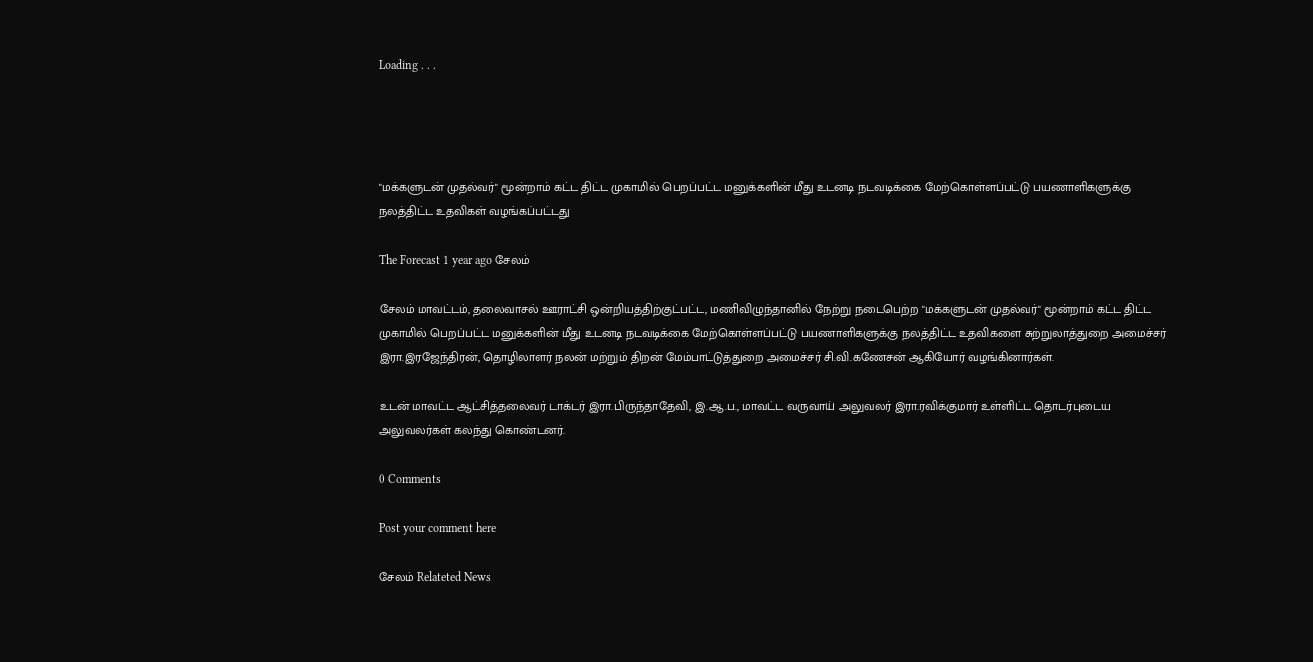Loading . . .




"மக்களுடன் முதல்வர்" மூன்றாம் கட்ட திட்ட முகாமில் பெறப்பட்ட மனுக்களின் மீது உடனடி நடவடிக்கை மேற்கொள்ளப்பட்டு பயணாளிகளுக்கு நலத்திட்ட உதவிகள் வழங்கப்பட்டது

The Forecast 1 year ago சேலம்

சேலம் மாவட்டம், தலைவாசல் ஊராட்சி ஒன்றியத்திற்குட்பட்ட, மணிவிழுந்தானில் நேற்று நடைபெற்ற "மக்களுடன் முதல்வர்" மூன்றாம் கட்ட திட்ட முகாமில் பெறப்பட்ட மனுக்களின் மீது உடனடி நடவடிக்கை மேற்கொள்ளப்பட்டு பயணாளிகளுக்கு நலத்திட்ட உதவிகளை சுற்றுலாத்துறை அமைச்சர் இரா.இரஜேந்திரன், தொழிலாளர் நலன் மற்றும் திறன் மேம்பாட்டுத்துறை அமைச்சர் சி.வி.கணேசன் ஆகியோர் வழங்கினார்கள்.

உடன் மாவட்ட ஆட்சித்தலைவர் டாக்டர் இரா.பிருந்தாதேவி, இ.ஆ.ப., மாவட்ட வருவாய் அலுவலர் இரா.ரவிக்குமார் உள்ளிட்ட தொடர்புடைய அலுவலர்கள் கலந்து கொண்டனர்.

0 Comments

Post your comment here

சேலம் Relateted News